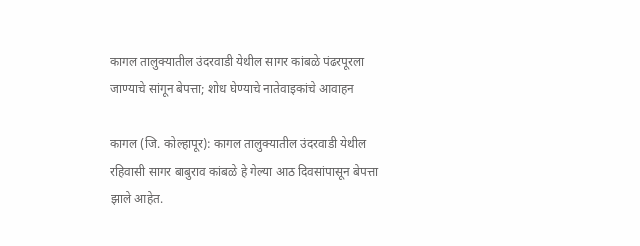कागल तालुक्यातील उंदरवाडी येथील सागर कांबळे पंढरपूरला जाण्याचे सांगून बेपत्ता; शोध घेण्याचे नातेवाइकांचे आवाहन

कागल (जि. कोल्हापूर): कागल तालुक्यातील उंदरवाडी येथील रहिवासी सागर बाबुराव कांबळे हे गेल्या आठ दिवसांपासून बेपत्ता झाले आहेत.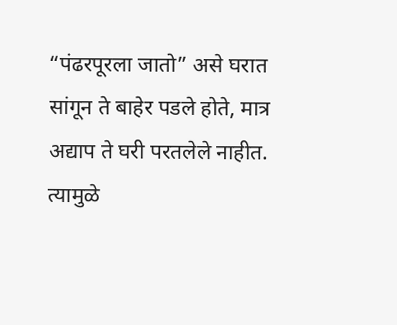“पंढरपूरला जातो” असे घरात सांगून ते बाहेर पडले होते, मात्र अद्याप ते घरी परतलेले नाहीत. त्यामुळे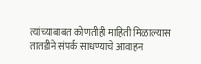त्यांच्याबाबत कोणतीही माहिती मिळाल्यास तातडीने संपर्क साधण्याचे आवाहन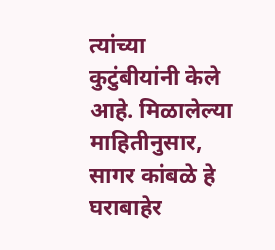त्यांच्या कुटुंबीयांनी केले आहे. मिळालेल्या माहितीनुसार, सागर कांबळे हे घराबाहेर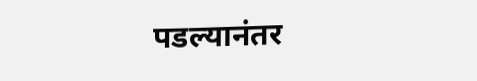पडल्यानंतर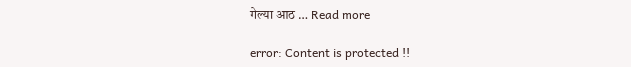गेल्या आठ … Read more

error: Content is protected !!